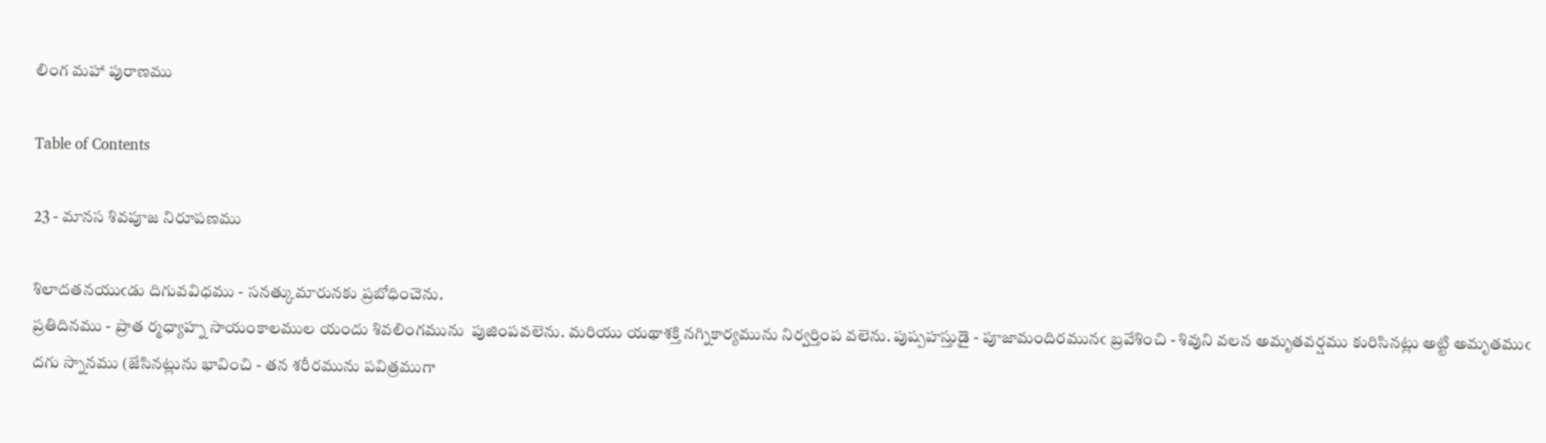లింగ మహా పురాణము

Table of Contents

23 - మానస శివపూజ నిరూపణము

శిలాదతనయుఁడు దిగువవిధము - సనత్కుమారునకు ప్రబోధించెను.
ప్రతిదినము - ప్రాత ర్మధ్యాహ్న సాయంకాలముల యందు శివలింగమును  పుజింపవలెను. మరియు యథాశక్తి నగ్నికార్యమును నిర్వర్తింప వలెను. పుష్పహస్తుడై - పూజామందిరమునఁ బ్రవేశించి - శివుని వలన అమృతవర్షము కురిసినట్లు అట్టి అమృతముఁ దగు స్నానము (జేసినట్లును భావించి - తన శరీరమును పవిత్రముగా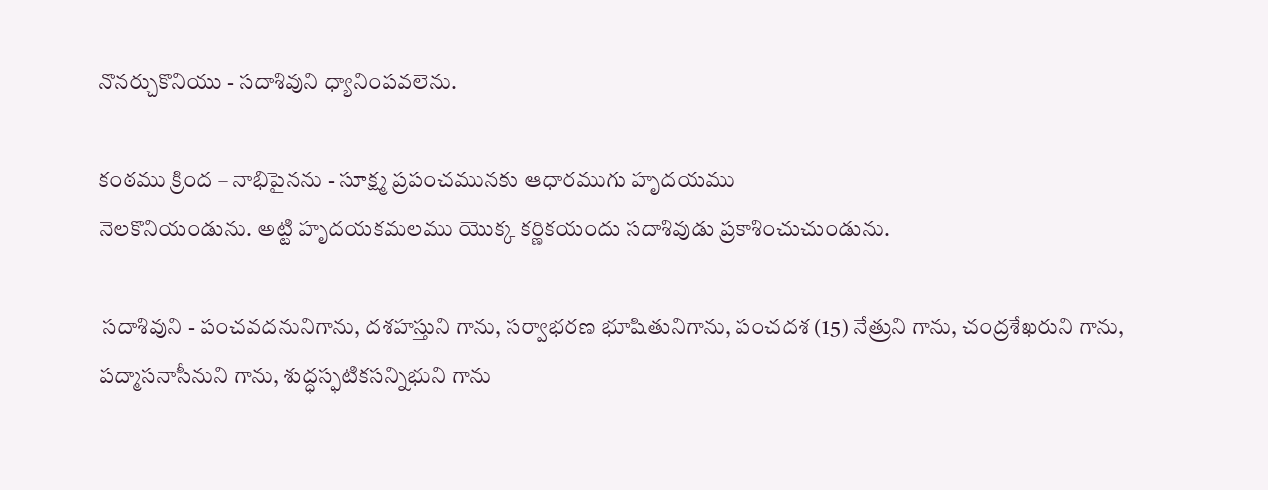నొనర్చుకొనియు - సదాశివుని ధ్యానింపవలెను.

కంఠము క్రింద – నాభిపైనను - సూక్ష్మ ప్రపంచమునకు ఆధారముగు హృదయము
నెలకొనియండును. అట్టి హృదయకమలము యొక్క కర్ణికయందు సదాశివుడు ప్రకాశించుచుండును.

 సదాశివుని - పంచవదనునిగాను, దశహస్తుని గాను, సర్వాభరణ భూషితునిగాను, పంచదశ (15) నేత్రుని గాను, చంద్రశేఖరుని గాను, పద్మాసనాసీనుని గాను, శుద్ధస్ఫటికసన్నిభుని గాను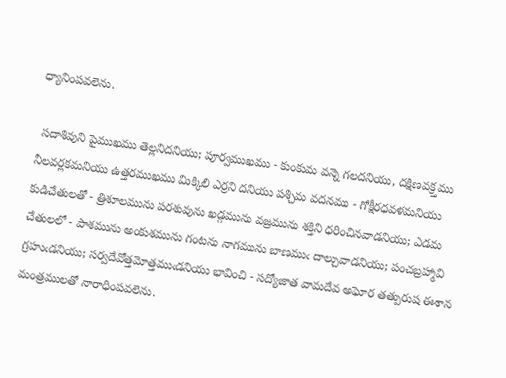ధ్యానింపవలెను.

 సదాశివుని పైముఖము తెల్లనిదనియు; పూర్వముఖము - కుంకుమ వన్నె గలదనియు, దక్షిణవక్ర్తము నీలవర్లకమనియు ఉత్తరముఖము మిక్కిలి ఎర్రని దనియు పశ్చిమ వదనము - గోక్షీరధవళమనియు కుడిచేతులతో - త్రిశూలమును పరశువును ఖడ్గమును వజ్రమును శక్తిని ధరించినవాడనియు; ఎడమ చేతులలో - పాశమును అంకుశమును గంటను నాగమును బాణముఁ దాల్చువాడనియు; పంచబ్రహ్మావి గ్రహుఁడనియు; సర్వదేవోత్తమోత్తముఁడనియు భావించి - సద్యోజాత వామదేవ అఘోర తత్పురుష ఈశాన మంత్రములతో నారాధింపవలెను.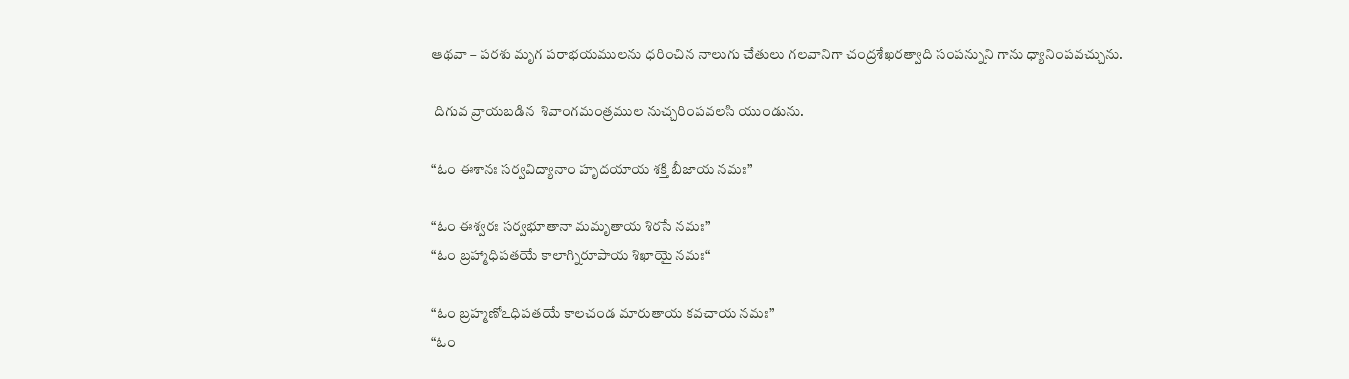ఆథవా – పరశు మృగ పరాభయములను ధరించిన నాలుగు చేతులు గలవానిగా చంద్రశేఖరత్వాది సంపన్నుని గాను ధ్యానింపవచ్చును.

 దిగువ వ్రాయబడిన  శివాంగమంత్రముల నుచ్చరింపవలసి యుండును.

“ఓం ఈశానః సర్వవిద్యానాం హృదయాయ శక్తి బీజాయ నమః”

“ఓం ఈశ్వరః సర్వభూతానా మమృతాయ శిరసే నమః”
“ఓం బ్రహ్మాధిపతయే కాలాగ్నిరూపాయ శిఖాయై నమః“

“ఓం బ్రహ్మణోఽధిపతయే కాలచండ మారుతాయ కవచాయ నమః”
“ఓం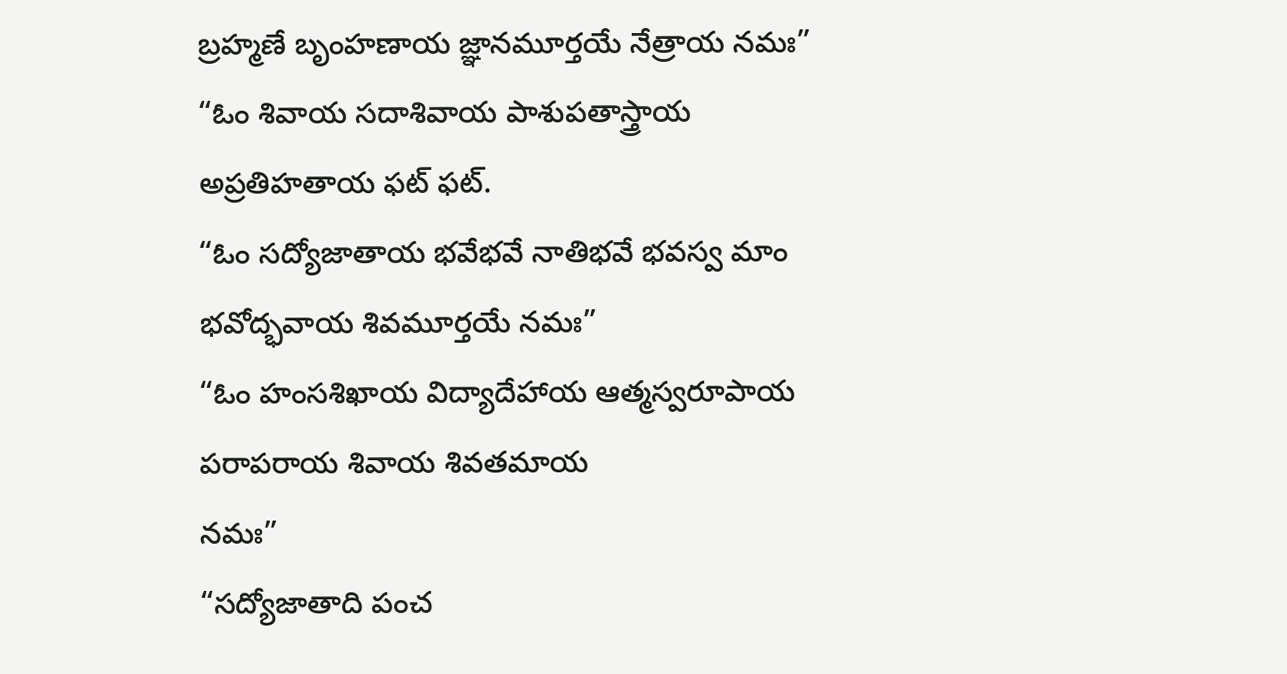బ్రహ్మణే బృంహణాయ జ్ఞానమూర్తయే నేత్రాయ నమః”
“ఓం శివాయ సదాశివాయ పాశుపతాస్త్రాయ అప్రతిహతాయ ఫట్ ఫట్.
“ఓం సద్యోజాతాయ భవేభవే నాతిభవే భవస్వ మాం భవోద్భవాయ శివమూర్తయే నమః”
“ఓం హంసశిఖాయ విద్యాదేహాయ ఆత్మస్వరూపాయ పరాపరాయ శివాయ శివతమాయ
నమః”
“సద్యోజాతాది పంచ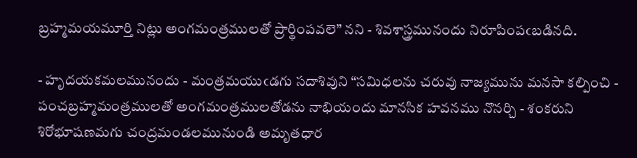బ్రహ్మమయమూర్తి నిట్లు అంగమంత్రములతో ప్రార్థింపవలె” నని - శివశాస్త్రమునందు నిరూపింపఁబడినది.

- హృదయకమలమునందు - మంత్రమయుఁడగు సదాశివుని “సమిధలను చరువు నాజ్యమును మనసా కల్పించి - పంచబ్రహ్మమంత్రములతో అంగమంత్రములతోడను నాభియందు మానసిక హవనము నొనర్చి - శంకరుని శిరోభూషణమగు చంద్రమండలమునుండి అమృతధార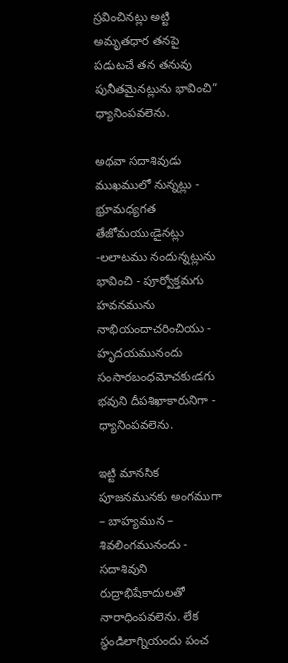స్రవించినట్లు అట్టి అమృతధార తనపై పడుటచే తన తనువు పునీతమైనట్లును భావించి” ధ్యానింపవలెను.

అథవా సదాశివుడు ముఖములో నున్నట్లు - భ్రూమధ్యగత తేజోమయుఁడైనట్లు -లలాటము నందున్నట్లును భావించి - పూర్వోక్తమగు హవనమును  నాభియందాచరించియు - హృదయమునందు సంసారబంధమోచకుఁడగు భవుని దీపశిఖాకారునిగా - ధ్యానింపవలెను.

ఇట్టి మానసిక పూజనమునకు అంగముగా – బాహ్యమున – శివలింగమునందు - సదాశివుని రుద్రాభిషేకాదులతో నారాధింపవలెను. లేక స్థండిలాగ్నియందు పంచ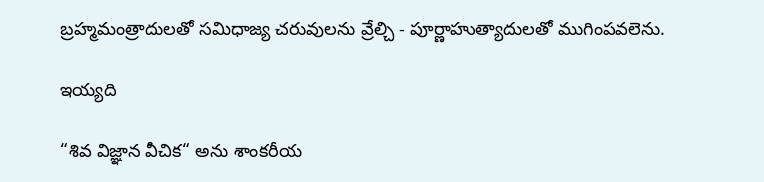బ్రహ్మమంత్రాదులతో సమిధాజ్య చరువులను వ్రేల్చి - పూర్ణాహుత్యాదులతో ముగింపవలెను.

ఇయ్యది

“శివ విజ్ఞాన వీచిక“ అను శాంకరీయ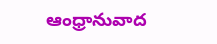ఆంధ్రానువాద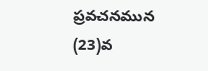ప్రవచనమున (23)వ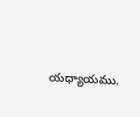యధ్యాయము.